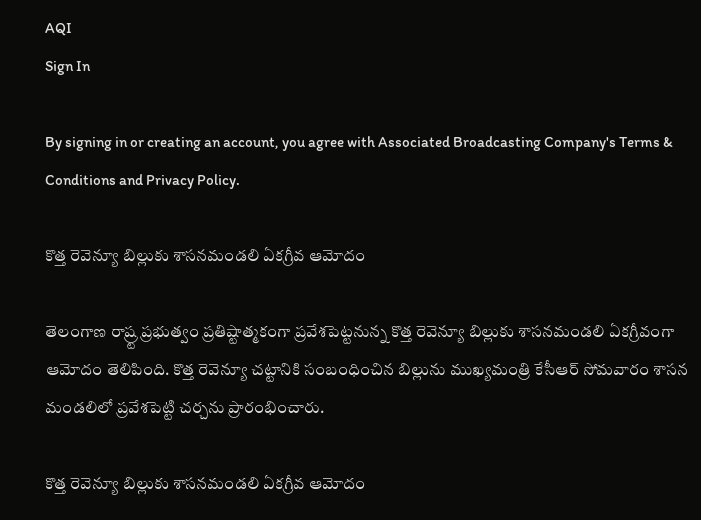AQI
Sign In

By signing in or creating an account, you agree with Associated Broadcasting Company's Terms & Conditions and Privacy Policy.

కొత్త రెవెన్యూ బిల్లుకు శాసనమండలి ఏకగ్రీవ ఆమోదం

తెలంగాణ రాష్ర్ట ప్ర‌భుత్వం ప్ర‌తిష్టాత్మ‌కంగా ప్రవేశపెట్టనున్న కొత్త రెవెన్యూ బిల్లుకు శాస‌న‌మండ‌లి ఏక‌గ్రీవంగా ఆమోదం తెలిపింది. కొత్త రెవెన్యూ చట్టానికి సంబంధించిన బిల్లును ముఖ్యమంత్రి కేసీఆర్ సోమవారం శాసన మండ‌లిలో ప్ర‌వేశ‌పెట్టి చ‌ర్చ‌ను ప్రారంభించారు.

కొత్త రెవెన్యూ బిల్లుకు శాసనమండలి ఏకగ్రీవ ఆమోదం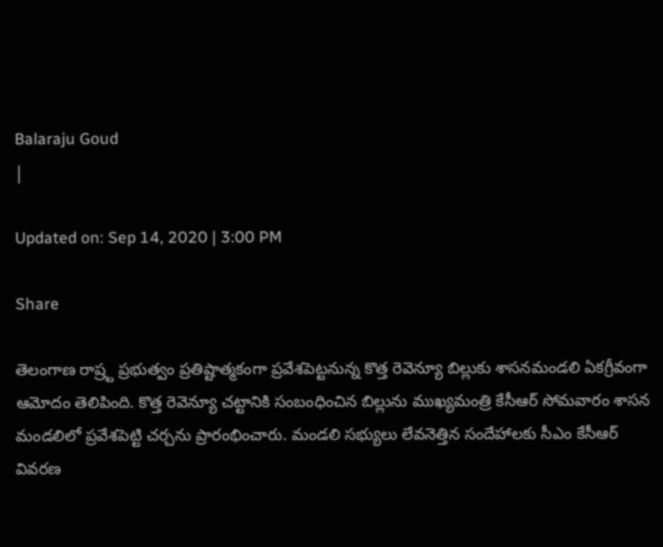Balaraju Goud
|

Updated on: Sep 14, 2020 | 3:00 PM

Share

తెలంగాణ రాష్ర్ట ప్ర‌భుత్వం ప్ర‌తిష్టాత్మ‌కంగా ప్రవేశపెట్టనున్న కొత్త రెవెన్యూ బిల్లుకు శాస‌న‌మండ‌లి ఏక‌గ్రీవంగా ఆమోదం తెలిపింది. కొత్త రెవెన్యూ చట్టానికి సంబంధించిన బిల్లును ముఖ్యమంత్రి కేసీఆర్ సోమవారం శాసన మండ‌లిలో ప్ర‌వేశ‌పెట్టి చ‌ర్చ‌ను ప్రారంభించారు. మండలి స‌భ్యులు లేవ‌నెత్తిన సందేహాల‌కు సీఎం కేసీఆర్ వివ‌ర‌ణ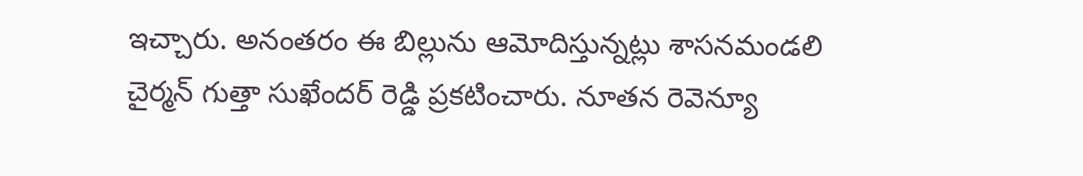ఇచ్చారు. అనంత‌రం ఈ బిల్లును ఆమోదిస్తున్న‌ట్లు శాసనమండ‌లి చైర్మ‌న్ గుత్తా సుఖేంద‌ర్ రెడ్డి ప్ర‌క‌టించారు. నూత‌న రెవెన్యూ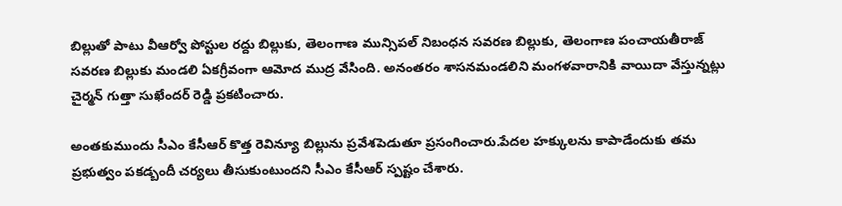బిల్లుతో పాటు వీఆర్వో పోస్టుల ర‌ద్దు బిల్లుకు, తెలంగాణ మున్సిప‌ల్ నిబంధన స‌వ‌ర‌ణ బిల్లుకు, తెలంగాణ పంచాయ‌తీరాజ్ స‌వ‌ర‌ణ బిల్లుకు మండ‌లి ఏక‌గ్రీవంగా ఆమోద ముద్ర వేసింది. అనంత‌రం శాసనమండ‌లిని మంగ‌ళ‌వారానికి వాయిదా వేస్తున్న‌ట్లు చైర్మ‌న్ గుత్తా సుఖేంద‌ర్ రెడ్డి ప్ర‌క‌టించారు.

అంతకుముందు సీఎం కేసీఆర్ కొత్త రెవిన్యూ బిల్లును ప్రవేశపెడుతూ ప్రసంగించారు.పేద‌ల హ‌క్కుల‌ను కాపాడేందుకు త‌మ ప్ర‌భుత్వం ప‌క‌డ్బందీ చ‌ర్య‌లు తీసుకుంటుంద‌ని సీఎం కేసీఆర్ స్ప‌ష్టం చేశారు.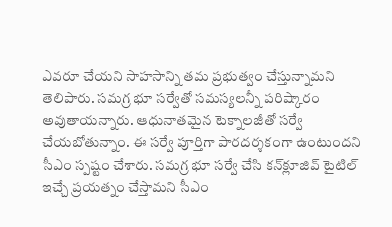ఎవ‌రూ చేయ‌ని సాహ‌సాన్ని తమ ప్రభుత్వం చేస్తున్నామ‌ని తెలిపారు. స‌మ‌గ్ర భూ స‌ర్వేతో స‌మ‌స్య‌ల‌న్నీ ప‌రిష్కారం అవుతాయ‌న్నారు. ఆధునాత‌మైన టెక్నాల‌జీతో స‌ర్వే చేయ‌బోతున్నాం. ఈ స‌ర్వే పూర్తిగా పార‌ద‌ర్శ‌కంగా ఉంటుంద‌ని సీఎం స్ప‌ష్టం చేశారు. స‌మ‌గ్ర భూ స‌ర్వే చేసి క‌న్‌క్లూజివ్ టైటిల్ ఇచ్చే ప్ర‌య‌త్నం చేస్తామ‌ని సీఎం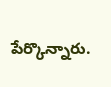పేర్కొన్నారు.